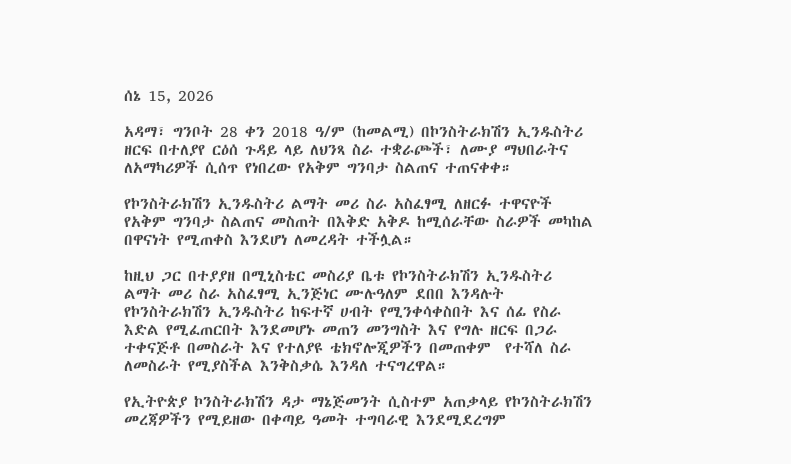ሰኔ 15, 2026

አዳማ፣ ግንቦት 28 ቀን 2018 ዓ/ም (ከመልሚ) በኮንስትራክሽን ኢንዱስትሪ ዘርፍ በተለያየ ርዕሰ ጉዳይ ላይ ለህንጻ ስራ ተቋራጮች፣ ለሙያ ማህበራትና ለአማካሪዎች ሲሰጥ የነበረው የአቅም ግንባታ ስልጠና ተጠናቀቀ።

የኮንስትራክሽን ኢንዱስትሪ ልማት መሪ ስራ አስፈፃሚ ለዘርፉ ተዋናዮች የአቅም ግንባታ ስልጠና መስጠት በእቅድ አቅዶ ከሚሰራቸው ስራዎች መካከል በዋናነት የሚጠቀስ እንደሆነ ለመረዳት ተችሏል።

ከዚህ ጋር በተያያዘ በሚኒስቴር መስሪያ ቤቱ የኮንስትራክሽን ኢንዱስትሪ ልማት መሪ ስራ አስፈፃሚ ኢንጅነር ሙሉዓለም ደበበ እንዳሉት የኮንስትራክሽን ኢንዱስትሪ ከፍተኛ ሀብት የሚንቀሳቀስበት እና ሰፊ የስራ እድል የሚፈጠርበት እንደመሆኑ መጠን መንግስት እና የግሉ ዘርፍ በጋራ ተቀናጅቶ በመስራት እና የተለያዩ ቴክኖሎጂዎችን በመጠቀም  የተሻለ ስራ ለመስራት የሚያስችል እንቅስቃሴ እንዳለ ተናግረዋል።

የኢትዮጵያ ኮንስትራክሽን ዳታ ማኔጅመንት ሲስተም አጠቃላይ የኮንስትራክሽን መረጃዎችን የሚይዘው በቀጣይ ዓመት ተግባራዊ እንደሚደረግም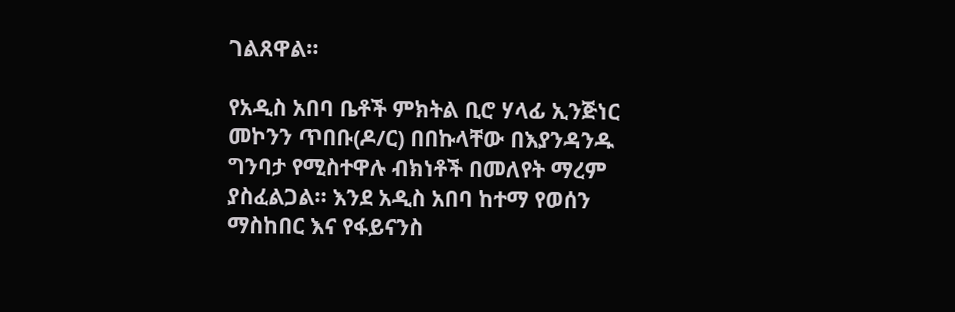ገልጸዋል።

የአዲስ አበባ ቤቶች ምክትል ቢሮ ሃላፊ ኢንጅነር መኮንን ጥበቡ(ዶ/ር) በበኩላቸው በእያንዳንዱ ግንባታ የሚስተዋሉ ብክነቶች በመለየት ማረም ያስፈልጋል። እንደ አዲስ አበባ ከተማ የወሰን ማስከበር እና የፋይናንስ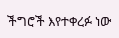ችግሮች እየተቀረፉ ነው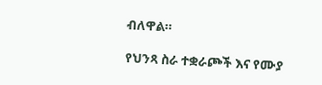ብለዋል።

የህንጻ ስራ ተቋራጮች እና የሙያ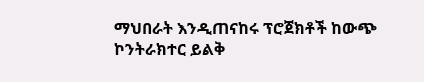ማህበራት እንዲጠናከሩ ፕሮጀክቶች ከውጭ ኮንትራክተር ይልቅ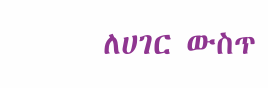ለሀገር ውስጥ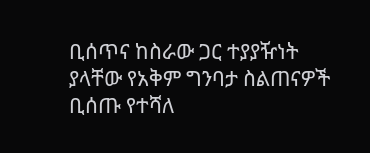ቢሰጥና ከስራው ጋር ተያያዥነት ያላቸው የአቅም ግንባታ ስልጠናዎች ቢሰጡ የተሻለ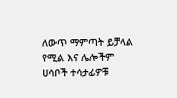ለውጥ ማምጣት ይቻላል የሚል እና ሌሎችም ሀሳቦች ተሳታፊዎቹ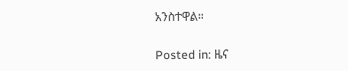አንስተዋል።

Posted in: ዜና